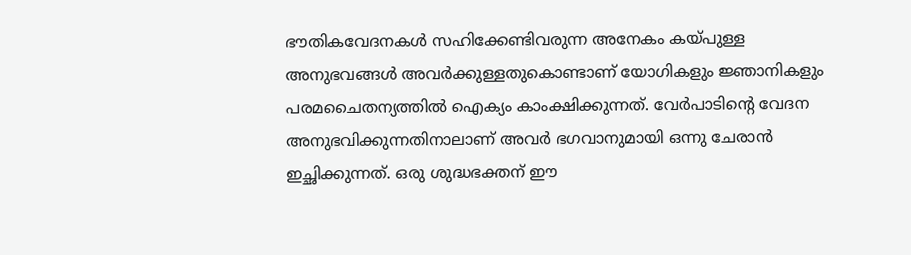ഭൗതികവേദനകൾ സഹിക്കേണ്ടിവരുന്ന അനേകം കയ്പുള്ള അനുഭവങ്ങൾ അവർക്കുള്ളതുകൊണ്ടാണ് യോഗികളും ജ്ഞാനികളും പരമചൈതന്യത്തിൽ ഐക്യം കാംക്ഷിക്കുന്നത്. വേർപാടിന്റെ വേദന അനുഭവിക്കുന്നതിനാലാണ് അവർ ഭഗവാനുമായി ഒന്നു ചേരാൻ ഇച്ഛിക്കുന്നത്. ഒരു ശുദ്ധഭക്തന് ഈ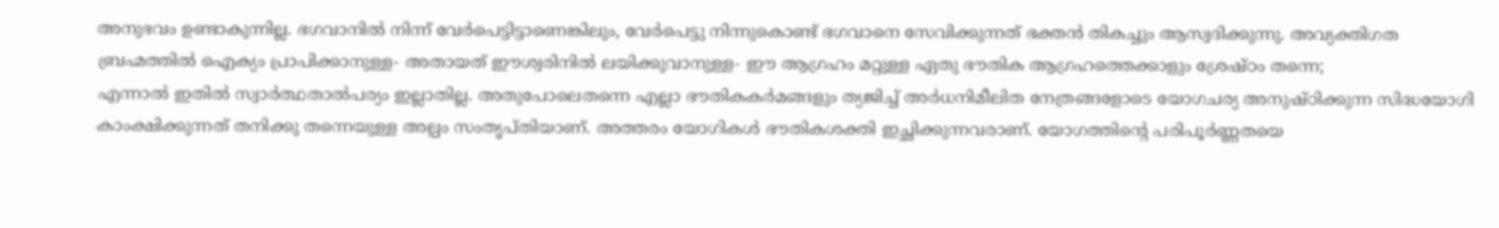അനുഭവം ഉണ്ടാകുന്നില്ല. ഭഗവാനിൽ നിന്ന് വേർപെട്ടിട്ടാണെങ്കിലും, വേർപെട്ടു നിന്നുകൊണ്ട് ഭഗവാനെ സേവിക്കുന്നത് ഭക്തൻ തികച്ചും ആസ്വദിക്കുന്നു. അവ്യക്തിഗത ബ്രഹ്മത്തിൽ ഐക്യം പ്രാപിക്കാനുള്ള- അതായത് ഈശ്വരിനിൽ ലയിക്കുവാനുള്ള- ഈ ആഗ്രഹം മറ്റുള്ള ഏതു ഭൗതിക ആഗ്രഹത്തെക്കാളും ശ്രേഷ്ഠം തന്നെ;
എന്നാൽ ഇതിൽ സ്വാർത്ഥതാൽപര്യം ഇല്ലാതില്ല. അതുപോലെതന്നെ എല്ലാ ഭൗതികകർമങ്ങളും ത്യജിച്ച് അർധനിമീലിത നേത്രങ്ങളോടെ യോഗചര്യ അനുഷ്ഠിക്കുന്ന സിദ്ധയോഗി കാംക്ഷിക്കുന്നത് തനിക്കു തന്നെയുള്ള അല്പം സംതൃപ്തിയാണ്. അത്തരം യോഗികൾ ഭൗതികശക്തി ഇച്ഛിക്കുന്നവരാണ്. യോഗത്തിന്റെ പരിപൂർണ്ണതയെ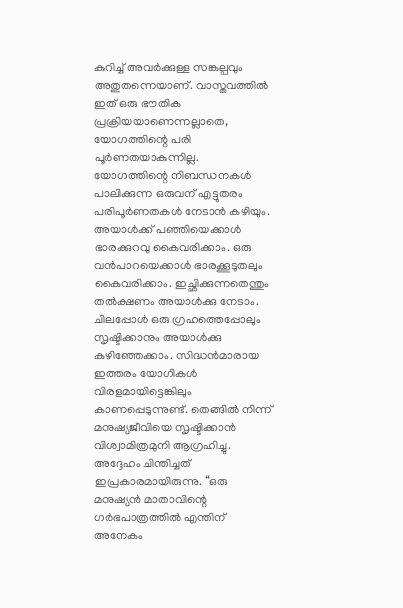കുറിച്ച് അവർക്കുള്ള സങ്കല്പവും അതുതന്നെയാണ്. വാസ്തവത്തിൽ ഇത് ഒരു ഭൗതിക പ്രക്രിയയാണെന്നല്ലാതെ, യോഗത്തിന്റെ പരി പൂർണതയാകുന്നില്ല.
യോഗത്തിന്റെ നിബന്ധനകൾ പാലിക്കുന്ന ഒരുവന് എട്ടുതരം പരിപൂർണതകൾ നേടാൻ കഴിയും. അയാൾക്ക് പഞ്ഞിയെക്കാൾ ഭാരക്കുറവു കൈവരിക്കാം. ഒരു വൻപാറയെക്കാൾ ഭാരക്കൂടുതലും കൈവരിക്കാം. ഇച്ഛിക്കുന്നതെന്തും തൽക്ഷണം അയാൾക്കു നേടാം. ചിലപ്പോൾ ഒരു ഗ്രഹത്തെപ്പോലും സൃഷ്ടിക്കാനും അയാൾക്കു കഴിഞ്ഞേക്കാം. സിദ്ധൻമാരായ ഇത്തരം യോഗികൾ വിരളമായിട്ടെങ്കിലും കാണപ്പെടുന്നുണ്ട്. തെങ്ങിൽ നിന്ന് മനുഷ്യജീവിയെ സൃഷ്ടിക്കാൻ വിശ്വാമിത്രമുനി ആഗ്രഹിച്ചു. അദ്ദേഹം ചിന്തിച്ചത് ഇപ്രകാരമായിരുന്നു. “ഒരു മനുഷ്യൻ മാതാവിന്റെ ഗർഭപാത്രത്തിൽ എന്തിന് അനേകം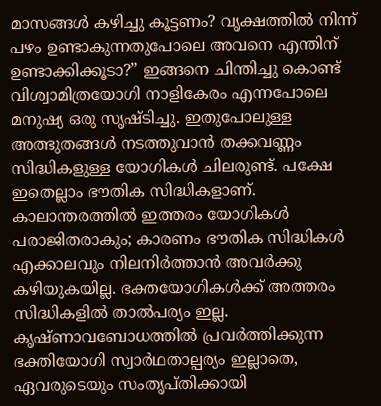മാസങ്ങൾ കഴിച്ചു കൂട്ടണം? വൃക്ഷത്തിൽ നിന്ന് പഴം ഉണ്ടാകുന്നതുപോലെ അവനെ എന്തിന് ഉണ്ടാക്കിക്കൂടാ?” ഇങ്ങനെ ചിന്തിച്ചു കൊണ്ട് വിശ്വാമിത്രയോഗി നാളികേരം എന്നപോലെ മനുഷ്യ ഒരു സൃഷ്ടിച്ചു. ഇതുപോലുള്ള അത്ഭുതങ്ങൾ നടത്തുവാൻ തക്കവണ്ണം സിദ്ധികളുള്ള യോഗികൾ ചിലരുണ്ട്. പക്ഷേ ഇതെല്ലാം ഭൗതിക സിദ്ധികളാണ്. കാലാന്തരത്തിൽ ഇത്തരം യോഗികൾ പരാജിതരാകും; കാരണം ഭൗതിക സിദ്ധികൾ എക്കാലവും നിലനിർത്താൻ അവർക്കു കഴിയുകയില്ല. ഭക്തയോഗികൾക്ക് അത്തരം സിദ്ധികളിൽ താൽപര്യം ഇല്ല.
കൃഷ്ണാവബോധത്തിൽ പ്രവർത്തിക്കുന്ന ഭക്തിയോഗി സ്വാർഥതാല്പര്യം ഇല്ലാതെ, ഏവരുടെയും സംതൃപ്തിക്കായി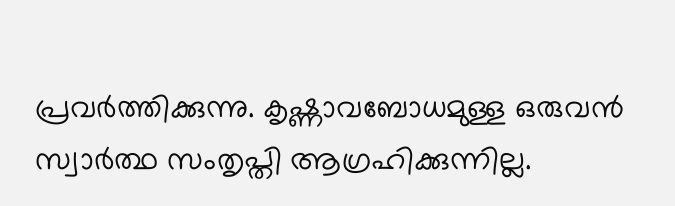പ്രവർത്തിക്കുന്നു. കൃഷ്ണാവബോധമുള്ള ഒരുവൻ സ്വാർത്ഥ സംതൃപ്തി ആഗ്രഹിക്കുന്നില്ല.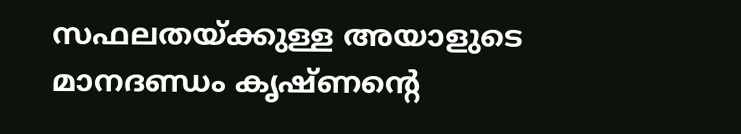സഫലതയ്ക്കുള്ള അയാളുടെ മാനദണ്ഡം കൃഷ്ണന്റെ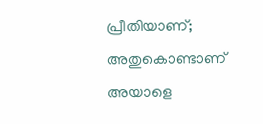പ്രീതിയാണ്; അതുകൊണ്ടാണ് അയാളെ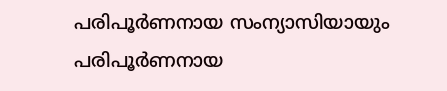പരിപൂർണനായ സംന്യാസിയായും പരിപൂർണനായ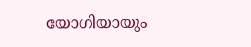യോഗിയായും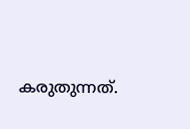കരുതുന്നത്.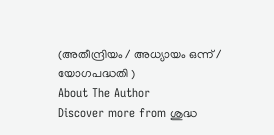(അതീന്ദ്രിയം / അധ്യായം ഒന്ന് / യോഗപദ്ധതി )
About The Author
Discover more from ശുദ്ധ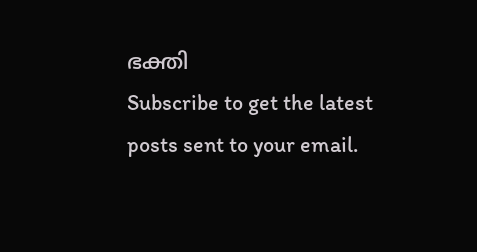ഭക്തി
Subscribe to get the latest posts sent to your email.